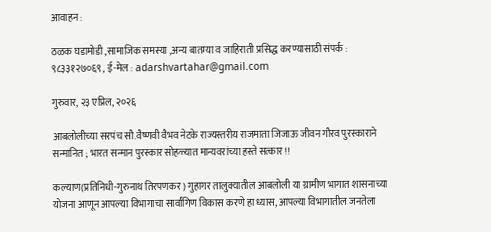आवाहन :

ठळक घडामोडी ,सामाजिक समस्या ,अन्य बातम्या व जाहिराती प्रसिद्ध करण्यासाठी संपर्क : ९८३३१२७०६९ , ई-मेल : adarshvartahar@gmail.com

गुरुवार, २३ एप्रिल, २०२६

आबलोलीच्या सरपंच सौ.वैष्णवी वैभव नेटके राज्यस्तरीय राजमाता जिजाऊ जीवन गौरव पुरस्काराने सन्मानित ; भारत सन्मान पुरस्कार सोहळ्यात मान्यवरांच्या हस्ते सत्कार!!

कल्याण(प्रतिनिधी-गुरुनाथ तिरपणकर) गुहागर तालुक्यातील आबलोली या ग्रामीण भागात शासनाच्या योजना आणून आपल्या विभागाचा सार्वांगिण विकास करणे हा ध्यास, आपल्या विभागातील जनतेला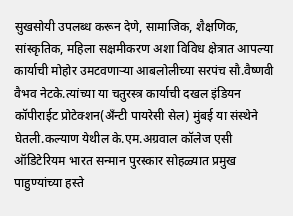सुखसोयी उपलब्ध करून देणे, सामाजिक, शैक्षणिक, सांस्कृतिक, महिला सक्षमीकरण अशा विविध क्षेत्रात आपल्या कार्याची मोहोर उमटवणाऱ्या आबलोलीच्या सरपंच सौ.वैष्णवी वैभव नेटके.त्यांच्या या चतुरस्त्र कार्याची दखल इंडियन कॉपीराईट प्रोटेक्शन(ॲंन्टी पायरेसी सेल) मुंबई या संस्थेने घेतली.कल्याण येथील के.एम.अग्रवाल कॉलेज एसी ऑडिटेरियम भारत सन्मान पुरस्कार सोहळ्यात प्रमुख पाहुण्यांच्या हस्ते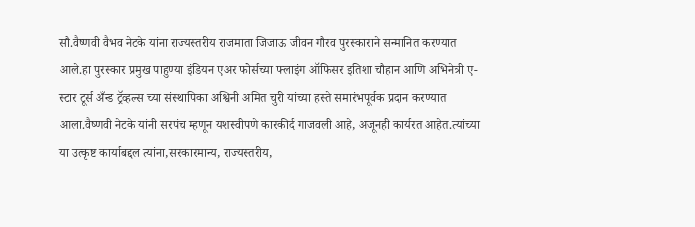सौ.वैष्णवी वैभव नेटके यांना राज्यस्तरीय राजमाता जिजाऊ जीवन गौरव पुरस्काराने सन्मानित करण्यात आले.हा पुरस्कार प्रमुख पाहुण्या इंडियन एअर फोर्सच्या फ्लाइंग ऑफिसर इतिशा चौहान आणि अभिनेत्री ए-स्टार टूर्स अँन्ड ट्रॅव्हल्स च्या संस्थापिका अश्विनी अमित चुरी यांच्या हस्ते समारंभपूर्वक प्रदान करण्यात आला.वैष्णवी नेटके यांनी सरपंच म्हणून यशस्वीपणे कारकीर्द गाजवली आहे, अजूनही कार्यरत आहेत.त्यांच्या या उत्कृष्ट कार्याबद्दल त्यांना,सरकारमान्य, राज्यस्तरीय,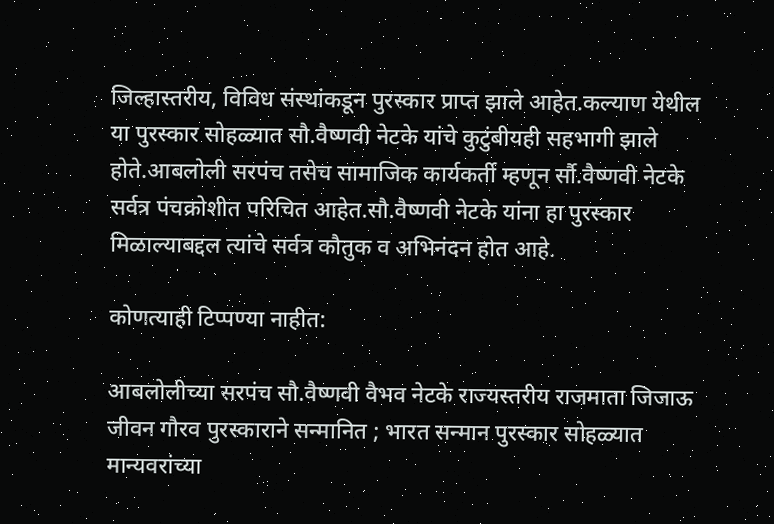जिल्हास्तरीय, विविध संस्थांकडून पुरस्कार प्राप्त झाले आहेत.कल्याण येथील या पुरस्कार सोहळ्यात सौ.वैष्णवी नेटके यांचे कुटुंबीयही सहभागी झाले होते.आबलोली सरपंच तसेच सामाजिक कार्यकर्ती म्हणून र्सौ.वैष्णवी नेटके सर्वत्र पंचक्रोशीत परिचित आहेत.सौ.वैष्णवी नेटके यांना हा पुरस्कार मिळाल्याबद्दल त्यांचे सर्वत्र कौतुक व अभिनंदन होत आहे.

कोणत्याही टिप्पण्‍या नाहीत:

आबलोलीच्या सरपंच सौ.वैष्णवी वैभव नेटके राज्यस्तरीय राजमाता जिजाऊ जीवन गौरव पुरस्काराने सन्मानित ; भारत सन्मान पुरस्कार सोहळ्यात मान्यवरांच्या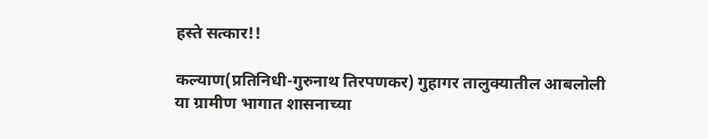हस्ते सत्कार!!

कल्याण(प्रतिनिधी-गुरुनाथ तिरपणकर) गुहागर तालुक्यातील आबलोली या ग्रामीण भागात शासनाच्या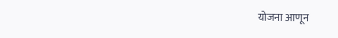योजना आणून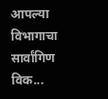आपल्या विभागाचा सार्वांगिण विक...